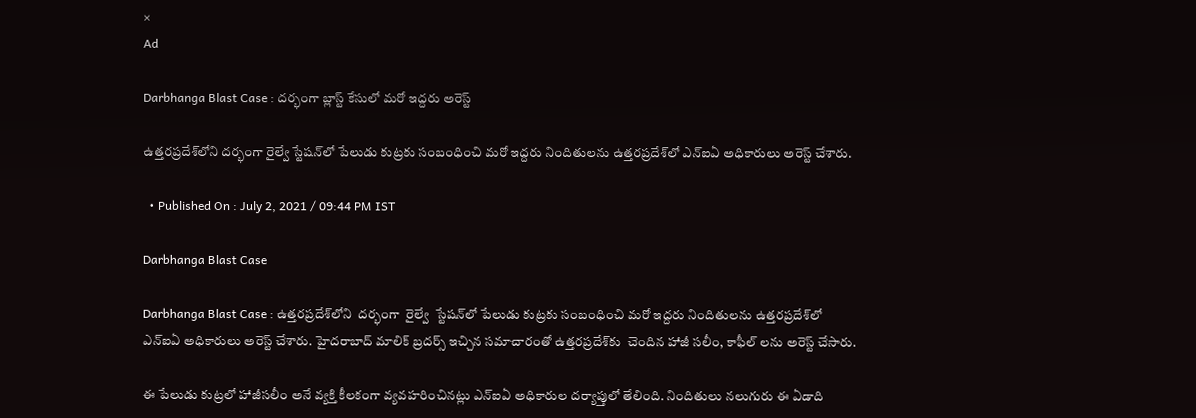×
Ad

Darbhanga Blast Case : దర్భంగా బ్లాస్ట్ కేసులో మరో ఇద్దరు అరెస్ట్

ఉత్తరప్రదేశ్‌లోని దర్భంగా రైల్వే స్టేషన్‌లో పేలుడు కుట్రకు సంబంధించి మరో ఇద్దరు నిందితులను ఉత్తరప్రదేశ్‌లో ఎన్ఐఏ అధికారులు అరెస్ట్ చేశారు.

  • Published On : July 2, 2021 / 09:44 PM IST

Darbhanga Blast Case

Darbhanga Blast Case : ఉత్తరప్రదేశ్‌లోని  దర్భంగా  రైల్వే  స్టేషన్‌లో పేలుడు కుట్రకు సంబంధించి మరో ఇద్దరు నిందితులను ఉత్తరప్రదేశ్‌లో ఎన్ఐఏ అధికారులు అరెస్ట్ చేశారు. హైదరాబాద్ మాలిక్ బ్రదర్స్ ఇచ్చిన సమాచారంతో ఉత్తరప్రదేశ్‌కు  చెందిన హాజీ సలీం, కాఫీల్ లను అరెస్ట్ చేసారు.

ఈ పేలుడు కుట్రలో హాజీసలీం అనే వ్యక్తి కీలకంగా వ్యవహరించినట్లు ఎన్ఐఏ అధికారుల దర్యాప్తులో తేలింది. నిందితులు నలుగురు ఈ ఏడాది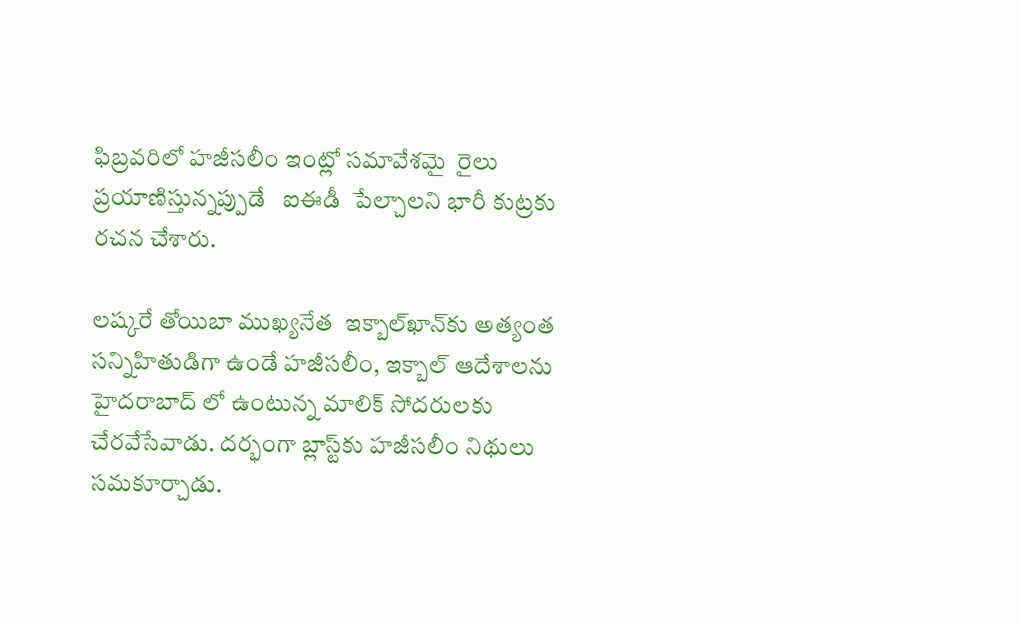ఫిబ్రవరిలో హజీసలీం ఇంట్లో సమావేశమై  రైలు ప్రయాణిస్తున్నప్పుడే   ఐఈడీ  పేల్చాలని భారీ కుట్రకు రచన చేశారు.

లష్కరే తోయిబా ముఖ్యనేత  ఇక్బాల్‌ఖాన్‌కు అత్యంత సన్నిహితుడిగా ఉండే హజీసలీం, ఇక్బాల్ ఆదేశాలను హైదరాబాద్ లో ఉంటున్న మాలిక్ సోదరులకు చేరవేసేవాడు. దర్భంగా బ్లాస్ట్‌కు హజీసలీం నిథులు సమకూర్చాడు.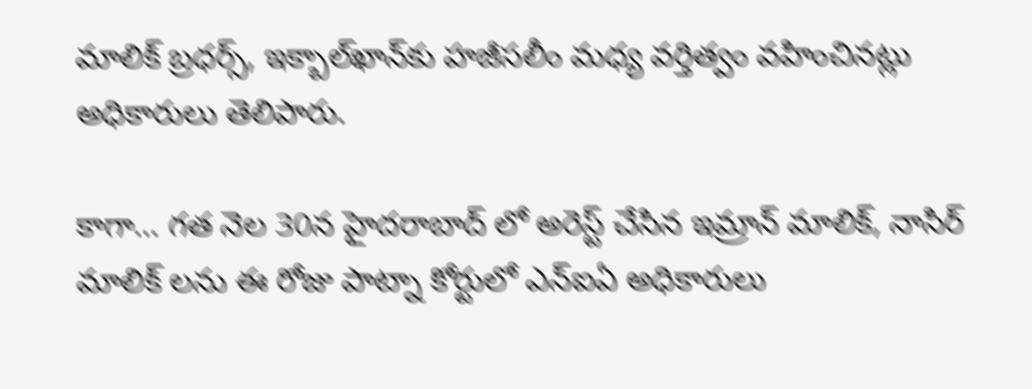మాలిక్ బ్రధర్స్, ఇక్బాల్‌ఖాన్‌కు హజీసలీం మధ్య వర్తిత్వం వహించినట్లు అధికారులు తెలిపారు.

కాగా… గత నెల 30న హైదరాబాద్ లో అరెస్ట్ చేసిన ఇమ్రాన్ మాలిక్, నాసిర్ మాలిక్ లను ఈ రోజు పాట్నా కోర్టులో ఎన్ఐఏ అధికారులు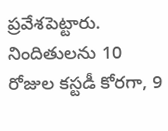ప్రవేశపెట్టారు. నిందితులను 10 రోజుల కస్టడీ కోరగా, 9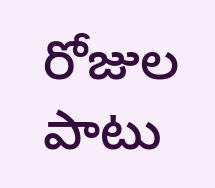రోజుల పాటు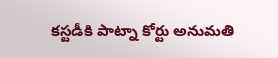కస్టడీకి పాట్నా కోర్టు అనుమతి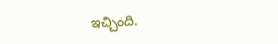ఇచ్చింది.